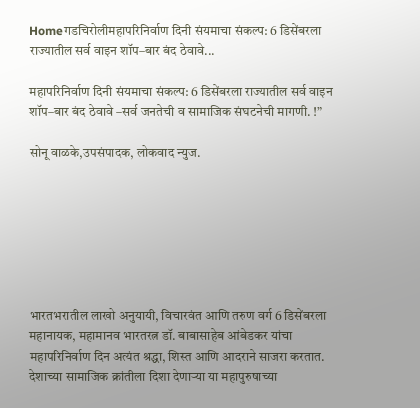Homeगडचिरोलीमहापरिनिर्वाण दिनी संयमाचा संकल्प: 6 डिसेंबरला राज्यातील सर्व वाइन शॉप–बार बंद ठेवावे...

महापरिनिर्वाण दिनी संयमाचा संकल्प: 6 डिसेंबरला राज्यातील सर्व वाइन शॉप–बार बंद ठेवावे –सर्व जनतेची व सामाजिक संघटनेची मागणी. !”

सोनू वाळके,उपसंपादक, लोकवाद न्युज.







भारतभरातील लाखो अनुयायी, विचारवंत आणि तरुण वर्ग 6 डिसेंबरला महानायक, महामानव भारतरत्न डॉ. बाबासाहेब आंबेडकर यांचा महापरिनिर्वाण दिन अत्यंत श्रद्धा, शिस्त आणि आदराने साजरा करतात. देशाच्या सामाजिक क्रांतीला दिशा देणाऱ्या या महापुरुषाच्या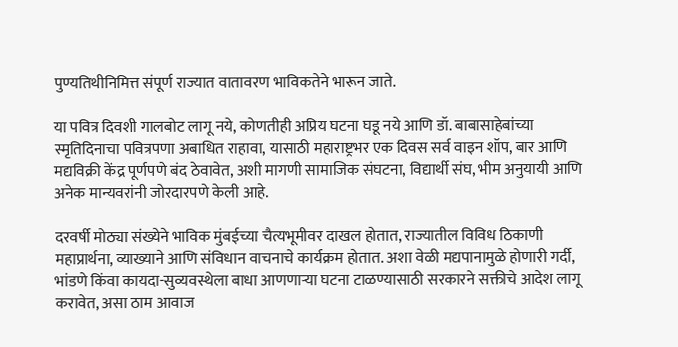पुण्यतिथीनिमित्त संपूर्ण राज्यात वातावरण भाविकतेने भारून जाते.

या पवित्र दिवशी गालबोट लागू नये, कोणतीही अप्रिय घटना घडू नये आणि डॉ. बाबासाहेबांच्या स्मृतिदिनाचा पवित्रपणा अबाधित राहावा, यासाठी महाराष्ट्रभर एक दिवस सर्व वाइन शॉप, बार आणि मद्यविक्री केंद्र पूर्णपणे बंद ठेवावेत, अशी मागणी सामाजिक संघटना, विद्यार्थी संघ, भीम अनुयायी आणि अनेक मान्यवरांनी जोरदारपणे केली आहे.

दरवर्षी मोठ्या संख्येने भाविक मुंबईच्या चैत्यभूमीवर दाखल होतात, राज्यातील विविध ठिकाणी महाप्रार्थना, व्याख्याने आणि संविधान वाचनाचे कार्यक्रम होतात. अशा वेळी मद्यपानामुळे होणारी गर्दी, भांडणे किंवा कायदा-सुव्यवस्थेला बाधा आणणाऱ्या घटना टाळण्यासाठी सरकारने सक्तीचे आदेश लागू करावेत, असा ठाम आवाज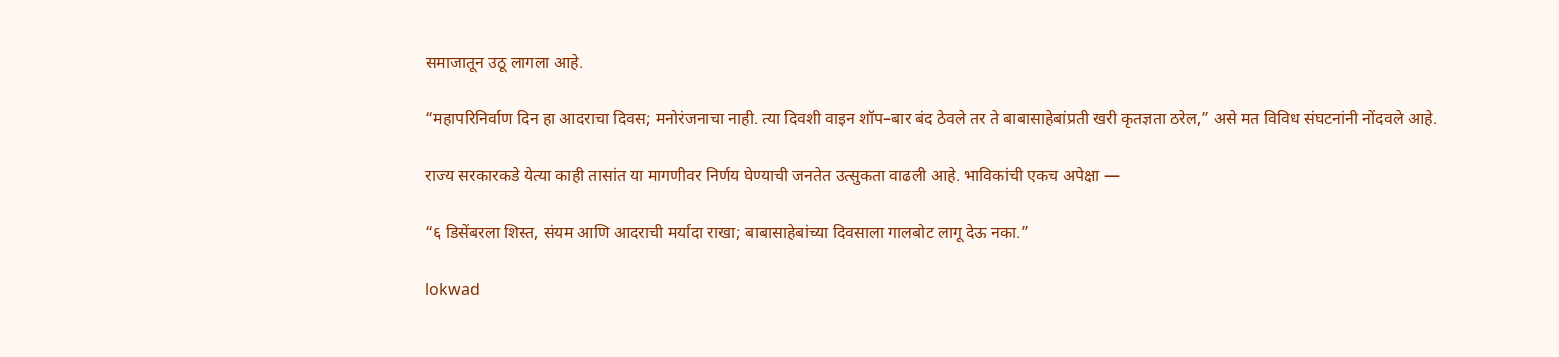समाजातून उठू लागला आहे.

“महापरिनिर्वाण दिन हा आदराचा दिवस; मनोरंजनाचा नाही. त्या दिवशी वाइन शॉप–बार बंद ठेवले तर ते बाबासाहेबांप्रती खरी कृतज्ञता ठरेल,” असे मत विविध संघटनांनी नोंदवले आहे.

राज्य सरकारकडे येत्या काही तासांत या मागणीवर निर्णय घेण्याची जनतेत उत्सुकता वाढली आहे. भाविकांची एकच अपेक्षा —

“६ डिसेंबरला शिस्त, संयम आणि आदराची मर्यादा राखा; बाबासाहेबांच्या दिवसाला गालबोट लागू देऊ नका.”

lokwad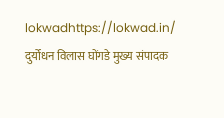lokwadhttps://lokwad.in/
दुर्योधन विलास घोंगडे मुख्य संपादक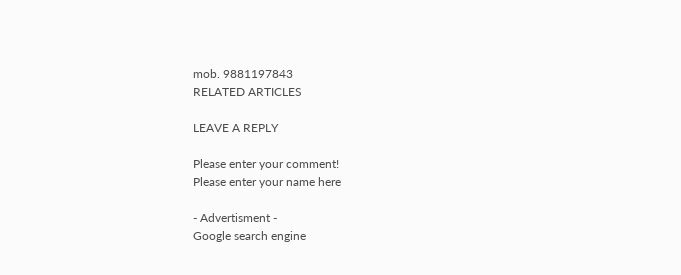mob. 9881197843
RELATED ARTICLES

LEAVE A REPLY

Please enter your comment!
Please enter your name here

- Advertisment -
Google search engine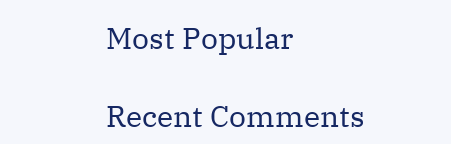Most Popular

Recent Comments